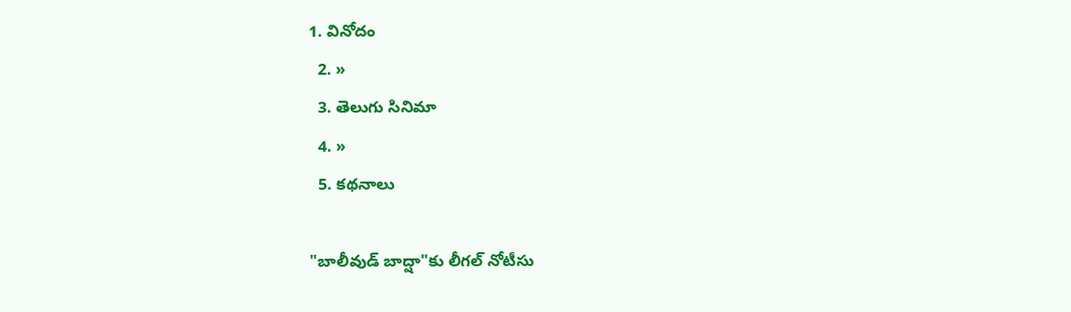1. వినోదం
  2. »
  3. తెలుగు సినిమా
  4. »
  5. కథనాలు

"బాలీవుడ్ బాద్షా"కు లీగల్ నోటీసు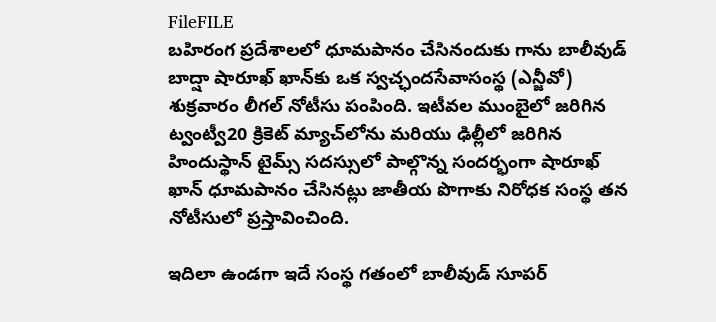FileFILE
బహిరంగ ప్రదేశాలలో ధూమపానం చేసినందుకు గాను బాలీవుడ్ బాద్షా షారూఖ్ ఖాన్‌కు ఒక స్వచ్ఛందసేవాసంస్థ (ఎన్జీవో) శుక్రవారం లీగల్ నోటీసు పంపింది. ఇటీవల ముంబైలో జరిగిన ట్వంట్వీ20 క్రికెట్ మ్యాచ్‌లోను మరియు ఢిల్లీలో జరిగిన హిందుస్థాన్ టైమ్స్ సదస్సులో పాల్గొన్న సందర్భంగా షారూఖ్ ఖాన్ ధూమపానం చేసినట్లు జాతీయ పొగాకు నిరోధక సంస్థ తన నోటీసులో ప్రస్తావించింది.

ఇదిలా ఉండగా ఇదే సంస్థ గతంలో బాలీవుడ్ సూపర్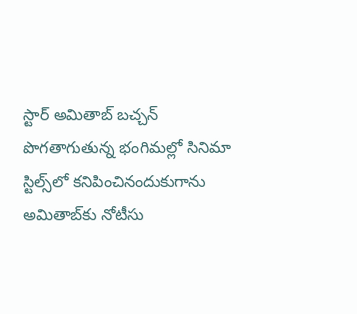స్టార్ అమితాబ్ బచ్చన్ పొగతాగుతున్న భంగిమల్లో సినిమా స్టిల్స్‌లో కనిపించినందుకుగాను అమితాబ్‌కు నోటీసు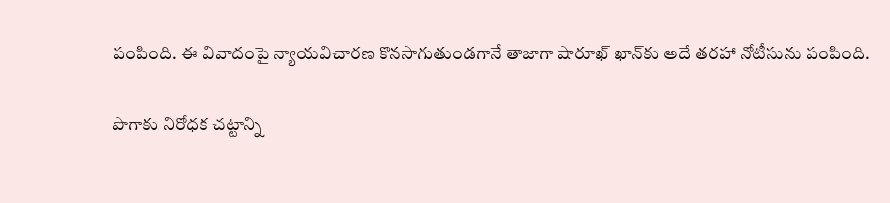పంపింది. ఈ వివాదంపై న్యాయవిచారణ కొనసాగుతుండగానే తాజాగా షారూఖ్ ఖాన్‌కు అదే తరహా నోటీసును పంపింది.

పొగాకు నిరోధక చట్టాన్ని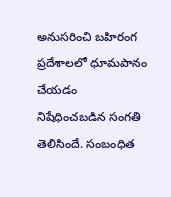అనుసరించి బహిరంగ ప్రదేశాలలో ధూమపానం చేయడం నిషేధించబడిన సంగతి తెలిసిందే. సంబంధిత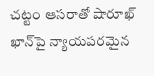చట్టం ఆసరాతో షారూఖ్ ఖాన్‌పై న్యాయపరమైన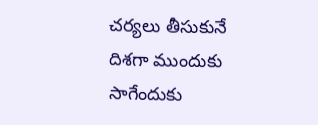చర్యలు తీసుకునే దిశగా ముందుకు సాగేందుకు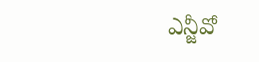ఎన్జీవో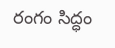రంగం సిద్ధం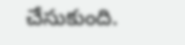చేసుకుంది.